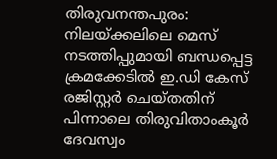തിരുവനന്തപുരം: നിലയ്ക്കലിലെ മെസ് നടത്തിപ്പുമായി ബന്ധപ്പെട്ട ക്രമക്കേടിൽ ഇ.ഡി കേസ് രജിസ്റ്റർ ചെയ്തതിന് പിന്നാലെ തിരുവിതാംകൂർ ദേവസ്വം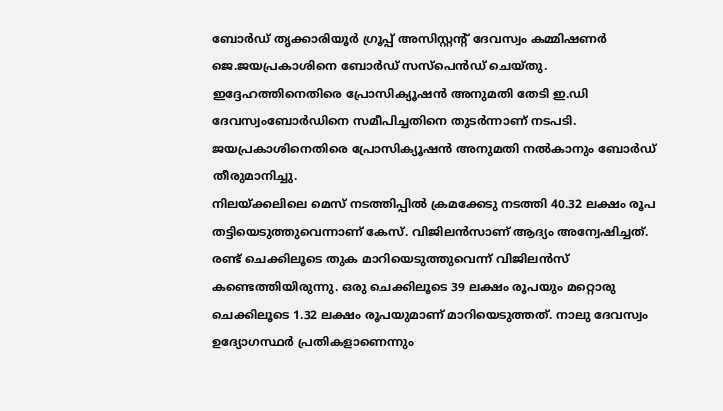ബോർഡ് തൃക്കാരിയൂർ ഗ്രൂപ്പ് അസിസ്റ്റന്റ് ദേവസ്വം കമ്മിഷണർ ജെ.ജയപ്രകാശിനെ ബോർഡ് സസ്പെൻഡ് ചെയ്തു.
ഇദ്ദേഹത്തിനെതിരെ പ്രോസിക്യൂഷൻ അനുമതി തേടി ഇ.ഡി ദേവസ്വംബോർഡിനെ സമീപിച്ചതിനെ തുടർന്നാണ് നടപടി. ജയപ്രകാശിനെതിരെ പ്രോസിക്യൂഷൻ അനുമതി നൽകാനും ബോർഡ് തീരുമാനിച്ചു.
നിലയ്ക്കലിലെ മെസ് നടത്തിപ്പിൽ ക്രമക്കേടു നടത്തി 40.32 ലക്ഷം രൂപ തട്ടിയെടുത്തുവെന്നാണ് കേസ്. വിജിലൻസാണ് ആദ്യം അന്വേഷിച്ചത്. രണ്ട് ചെക്കിലൂടെ തുക മാറിയെടുത്തുവെന്ന് വിജിലൻസ് കണ്ടെത്തിയിരുന്നു. ഒരു ചെക്കിലൂടെ 39 ലക്ഷം രൂപയും മറ്റൊരു ചെക്കിലൂടെ 1.32 ലക്ഷം രൂപയുമാണ് മാറിയെടുത്തത്. നാലു ദേവസ്വം ഉദ്യോഗസ്ഥർ പ്രതികളാണെന്നും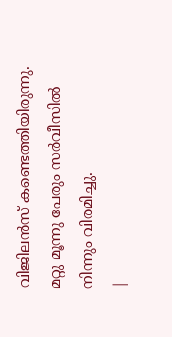വിജിലൻസ് കണ്ടെത്തിയിരുന്നു. മറ്റു മൂന്നു പേരും സർവീസിൽ നിന്നും വിരമിച്ചു.
|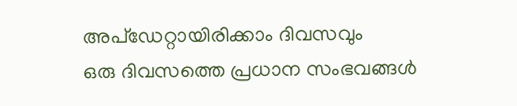അപ്ഡേറ്റായിരിക്കാം ദിവസവും
ഒരു ദിവസത്തെ പ്രധാന സംഭവങ്ങൾ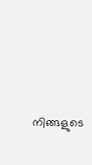നിങ്ങളുടെ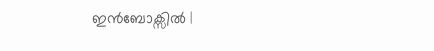ഇൻബോക്സിൽ |